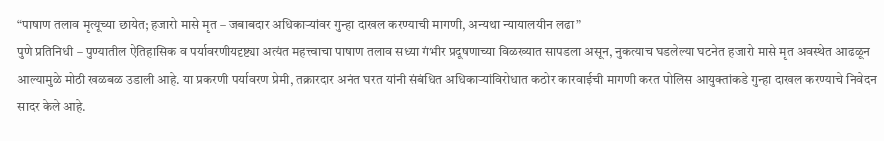“पाषाण तलाव मृत्यूच्या छायेत; हजारो मासे मृत – जबाबदार अधिकाऱ्यांवर गुन्हा दाखल करण्याची मागणी, अन्यथा न्यायालयीन लढा”
पुणे प्रतिनिधी – पुण्यातील ऐतिहासिक व पर्यावरणीयदृष्ट्या अत्यंत महत्त्वाचा पाषाण तलाव सध्या गंभीर प्रदूषणाच्या विळख्यात सापडला असून, नुकत्याच घडलेल्या घटनेत हजारो मासे मृत अवस्थेत आढळून आल्यामुळे मोठी खळबळ उडाली आहे. या प्रकरणी पर्यावरण प्रेमी, तक्रारदार अनंत घरत यांनी संबंधित अधिकाऱ्यांविरोधात कठोर कारवाईची मागणी करत पोलिस आयुक्तांकडे गुन्हा दाखल करण्याचे निवेदन सादर केले आहे.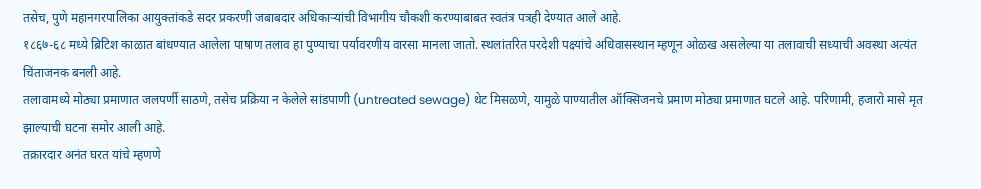तसेच, पुणे महानगरपालिका आयुक्तांकडे सदर प्रकरणी जबाबदार अधिकाऱ्यांची विभागीय चौकशी करण्याबाबत स्वतंत्र पत्रही देण्यात आले आहे.
१८६७-६८ मध्ये ब्रिटिश काळात बांधण्यात आलेला पाषाण तलाव हा पुण्याचा पर्यावरणीय वारसा मानला जातो. स्थलांतरित परदेशी पक्ष्यांचे अधिवासस्थान म्हणून ओळख असलेल्या या तलावाची सध्याची अवस्था अत्यंत चिंताजनक बनली आहे.
तलावामध्ये मोठ्या प्रमाणात जलपर्णी साठणे, तसेच प्रक्रिया न केलेले सांडपाणी (untreated sewage) थेट मिसळणे, यामुळे पाण्यातील ऑक्सिजनचे प्रमाण मोठ्या प्रमाणात घटले आहे. परिणामी, हजारो मासे मृत झाल्याची घटना समोर आली आहे.
तक्रारदार अनंत घरत यांचे म्हणणे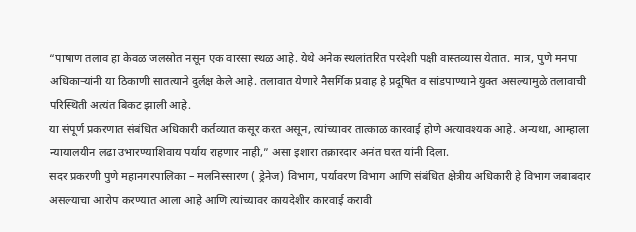“पाषाण तलाव हा केवळ जलस्रोत नसून एक वारसा स्थळ आहे. येथे अनेक स्थलांतरित परदेशी पक्षी वास्तव्यास येतात. मात्र, पुणे मनपा अधिकाऱ्यांनी या ठिकाणी सातत्याने दुर्लक्ष केले आहे. तलावात येणारे नैसर्गिक प्रवाह हे प्रदूषित व सांडपाण्याने युक्त असल्यामुळे तलावाची परिस्थिती अत्यंत बिकट झाली आहे.
या संपूर्ण प्रकरणात संबंधित अधिकारी कर्तव्यात कसूर करत असून, त्यांच्यावर तात्काळ कारवाई होणे अत्यावश्यक आहे. अन्यथा, आम्हाला न्यायालयीन लढा उभारण्याशिवाय पर्याय राहणार नाही,” असा इशारा तक्रारदार अनंत घरत यांनी दिला.
सदर प्रकरणी पुणे महानगरपालिका – मलनिस्सारण ( ड्रेनेज) विभाग, पर्यावरण विभाग आणि संबंधित क्षेत्रीय अधिकारी हे विभाग जबाबदार असल्याचा आरोप करण्यात आला आहे आणि त्यांच्यावर कायदेशीर कारवाई करावी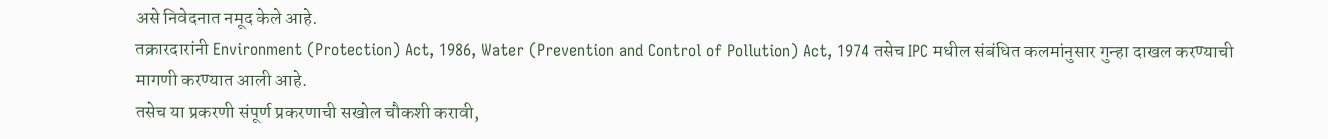असे निवेदनात नमूद केले आहे.
तक्रारदारांनी Environment (Protection) Act, 1986, Water (Prevention and Control of Pollution) Act, 1974 तसेच IPC मधील संबंधित कलमांनुसार गुन्हा दाखल करण्याची मागणी करण्यात आली आहे.
तसेच या प्रकरणी संपूर्ण प्रकरणाची सखोल चौकशी करावी,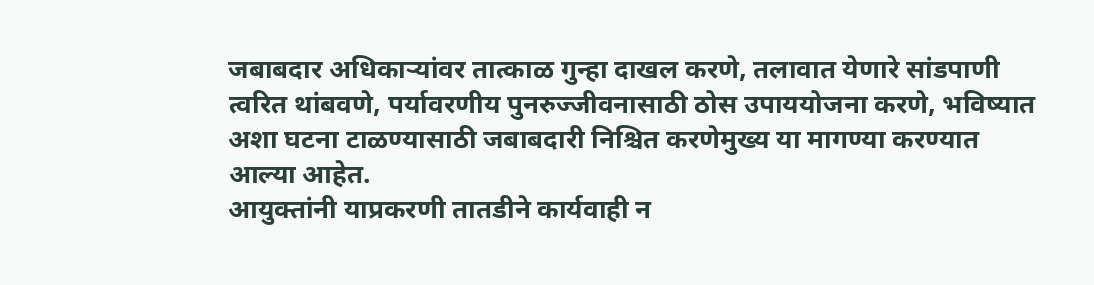जबाबदार अधिकाऱ्यांवर तात्काळ गुन्हा दाखल करणे, तलावात येणारे सांडपाणी त्वरित थांबवणे, पर्यावरणीय पुनरुज्जीवनासाठी ठोस उपाययोजना करणे, भविष्यात अशा घटना टाळण्यासाठी जबाबदारी निश्चित करणेमुख्य या मागण्या करण्यात आल्या आहेत.
आयुक्तांनी याप्रकरणी तातडीने कार्यवाही न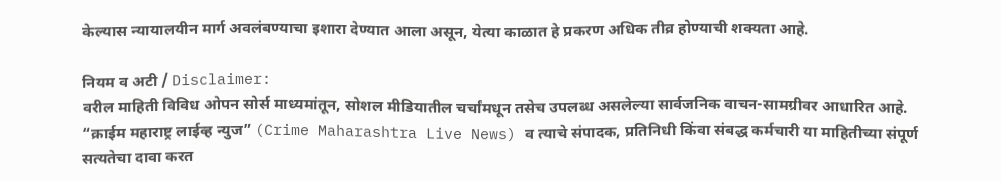केल्यास न्यायालयीन मार्ग अवलंबण्याचा इशारा देण्यात आला असून, येत्या काळात हे प्रकरण अधिक तीव्र होण्याची शक्यता आहे.

नियम व अटी / Disclaimer:
वरील माहिती विविध ओपन सोर्स माध्यमांतून, सोशल मीडियातील चर्चांमधून तसेच उपलब्ध असलेल्या सार्वजनिक वाचन-सामग्रीवर आधारित आहे. “क्राईम महाराष्ट्र लाईव्ह न्युज” (Crime Maharashtra Live News) व त्याचे संपादक, प्रतिनिधी किंवा संबद्ध कर्मचारी या माहितीच्या संपूर्ण सत्यतेचा दावा करत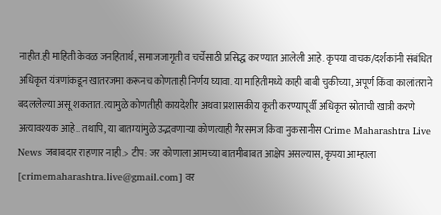नाहीत.ही माहिती केवळ जनहितार्थ, समाजजागृती व चर्चेसाठी प्रसिद्ध करण्यात आलेली आहे. कृपया वाचक/दर्शकांनी संबंधित अधिकृत यंत्रणांकडून खातरजमा करूनच कोणताही निर्णय घ्यावा. या माहितीमध्ये काही बाबी चुकीच्या, अपूर्ण किंवा कालांतराने बदललेल्या असू शकतात. त्यामुळे कोणतीही कायदेशीर अथवा प्रशासकीय कृती करण्यापूर्वी अधिकृत स्रोताची खात्री करणे अत्यावश्यक आहे.. तथापि, या बातम्यांमुळे उद्भवणाऱ्या कोणत्याही गैरसमज किंवा नुकसानीस Crime Maharashtra Live News जबाबदार राहणार नाही.> टीप: जर कोणाला आमच्या बातमीबाबत आक्षेप असल्यास, कृपया आम्हाला [crimemaharashtra.live@gmail.com] वर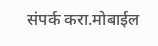संपर्क करा.मोबाईल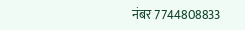नंबर 7744808833